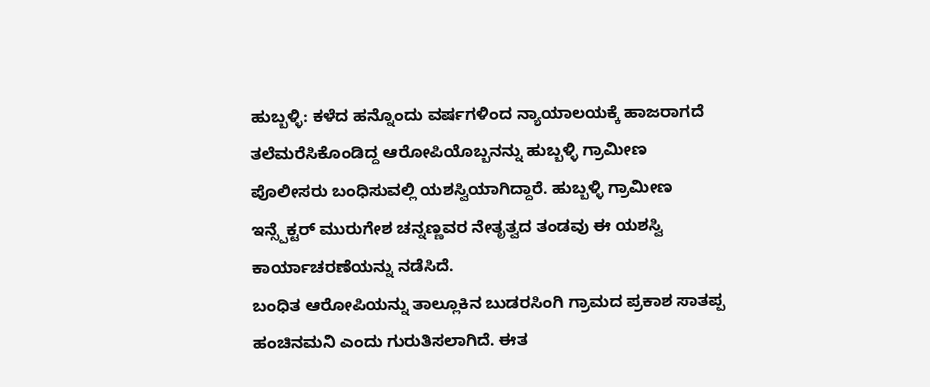ಹುಬ್ಬಳ್ಳಿ: ಕಳೆದ ಹನ್ನೊಂದು ವರ್ಷಗಳಿಂದ ನ್ಯಾಯಾಲಯಕ್ಕೆ ಹಾಜರಾಗದೆ ತಲೆಮರೆಸಿಕೊಂಡಿದ್ದ ಆರೋಪಿಯೊಬ್ಬನನ್ನು ಹುಬ್ಬಳ್ಳಿ ಗ್ರಾಮೀಣ ಪೊಲೀಸರು ಬಂಧಿಸುವಲ್ಲಿ ಯಶಸ್ವಿಯಾಗಿದ್ದಾರೆ. ಹುಬ್ಬಳ್ಳಿ ಗ್ರಾಮೀಣ ಇನ್ಸ್ಪೆಕ್ಟರ್ ಮುರುಗೇಶ ಚನ್ನಣ್ಣವರ ನೇತೃತ್ವದ ತಂಡವು ಈ ಯಶಸ್ವಿ ಕಾರ್ಯಾಚರಣೆಯನ್ನು ನಡೆಸಿದೆ.
ಬಂಧಿತ ಆರೋಪಿಯನ್ನು ತಾಲ್ಲೂಕಿನ ಬುಡರಸಿಂಗಿ ಗ್ರಾಮದ ಪ್ರಕಾಶ ಸಾತಪ್ಪ ಹಂಚಿನಮನಿ ಎಂದು ಗುರುತಿಸಲಾಗಿದೆ. ಈತ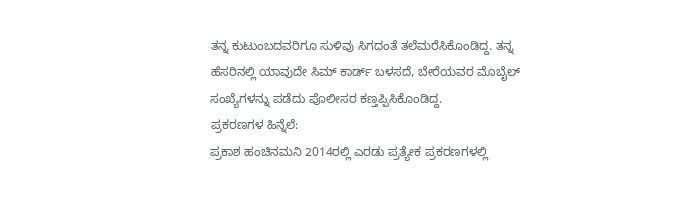ತನ್ನ ಕುಟುಂಬದವರಿಗೂ ಸುಳಿವು ಸಿಗದಂತೆ ತಲೆಮರೆಸಿಕೊಂಡಿದ್ದ. ತನ್ನ ಹೆಸರಿನಲ್ಲಿ ಯಾವುದೇ ಸಿಮ್ ಕಾರ್ಡ್ ಬಳಸದೆ, ಬೇರೆಯವರ ಮೊಬೈಲ್ ಸಂಖ್ಯೆಗಳನ್ನು ಪಡೆದು ಪೊಲೀಸರ ಕಣ್ತಪ್ಪಿಸಿಕೊಂಡಿದ್ದ.
ಪ್ರಕರಣಗಳ ಹಿನ್ನೆಲೆ:
ಪ್ರಕಾಶ ಹಂಚಿನಮನಿ 2014ರಲ್ಲಿ ಎರಡು ಪ್ರತ್ಯೇಕ ಪ್ರಕರಣಗಳಲ್ಲಿ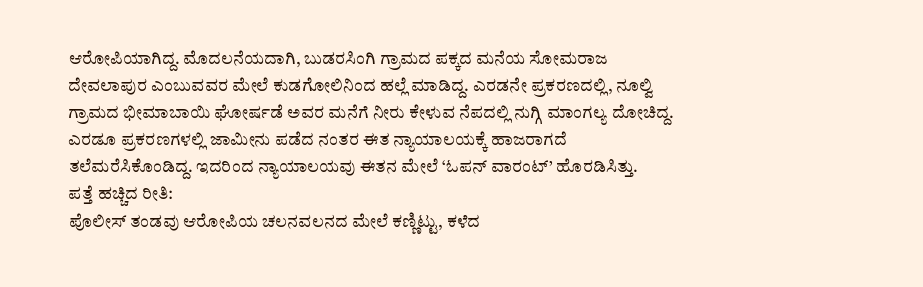ಆರೋಪಿಯಾಗಿದ್ದ. ಮೊದಲನೆಯದಾಗಿ, ಬುಡರಸಿಂಗಿ ಗ್ರಾಮದ ಪಕ್ಕದ ಮನೆಯ ಸೋಮರಾಜ ದೇವಲಾಪುರ ಎಂಬುವವರ ಮೇಲೆ ಕುಡಗೋಲಿನಿಂದ ಹಲ್ಲೆ ಮಾಡಿದ್ದ. ಎರಡನೇ ಪ್ರಕರಣದಲ್ಲಿ, ನೂಲ್ವಿ ಗ್ರಾಮದ ಭೀಮಾಬಾಯಿ ಘೋರ್ಷಡೆ ಅವರ ಮನೆಗೆ ನೀರು ಕೇಳುವ ನೆಪದಲ್ಲಿ ನುಗ್ಗಿ ಮಾಂಗಲ್ಯ ದೋಚಿದ್ದ. ಎರಡೂ ಪ್ರಕರಣಗಳಲ್ಲಿ ಜಾಮೀನು ಪಡೆದ ನಂತರ ಈತ ನ್ಯಾಯಾಲಯಕ್ಕೆ ಹಾಜರಾಗದೆ ತಲೆಮರೆಸಿಕೊಂಡಿದ್ದ. ಇದರಿಂದ ನ್ಯಾಯಾಲಯವು ಈತನ ಮೇಲೆ ‘ಓಪನ್ ವಾರಂಟ್’ ಹೊರಡಿಸಿತ್ತು.
ಪತ್ತೆ ಹಚ್ಚಿದ ರೀತಿ:
ಪೊಲೀಸ್ ತಂಡವು ಆರೋಪಿಯ ಚಲನವಲನದ ಮೇಲೆ ಕಣ್ಣಿಟ್ಟು, ಕಳೆದ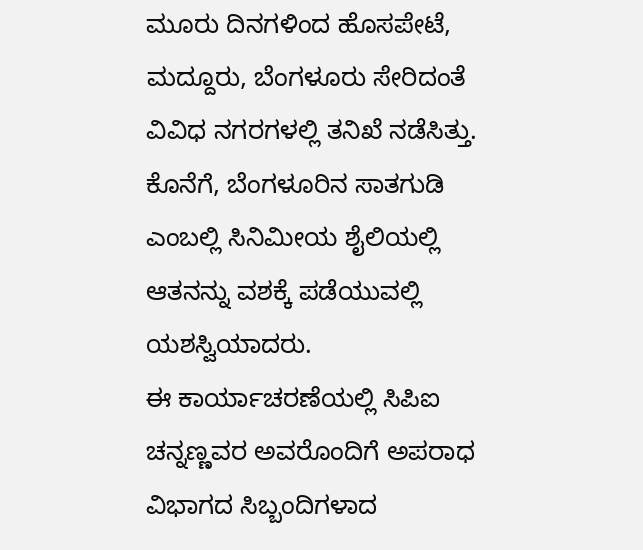ಮೂರು ದಿನಗಳಿಂದ ಹೊಸಪೇಟೆ, ಮದ್ದೂರು, ಬೆಂಗಳೂರು ಸೇರಿದಂತೆ ವಿವಿಧ ನಗರಗಳಲ್ಲಿ ತನಿಖೆ ನಡೆಸಿತ್ತು. ಕೊನೆಗೆ, ಬೆಂಗಳೂರಿನ ಸಾತಗುಡಿ ಎಂಬಲ್ಲಿ ಸಿನಿಮೀಯ ಶೈಲಿಯಲ್ಲಿ ಆತನನ್ನು ವಶಕ್ಕೆ ಪಡೆಯುವಲ್ಲಿ ಯಶಸ್ವಿಯಾದರು.
ಈ ಕಾರ್ಯಾಚರಣೆಯಲ್ಲಿ ಸಿಪಿಐ ಚನ್ನಣ್ಣವರ ಅವರೊಂದಿಗೆ ಅಪರಾಧ ವಿಭಾಗದ ಸಿಬ್ಬಂದಿಗಳಾದ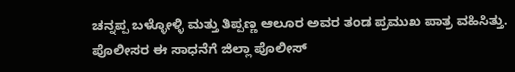ಚನ್ನಪ್ಪ ಬಳ್ಳೋಳ್ಳಿ ಮತ್ತು ತಿಪ್ಪಣ್ಣ ಆಲೂರ ಅವರ ತಂಡ ಪ್ರಮುಖ ಪಾತ್ರ ವಹಿಸಿತ್ತು.
ಪೊಲೀಸರ ಈ ಸಾಧನೆಗೆ ಜಿಲ್ಲಾ ಪೊಲೀಸ್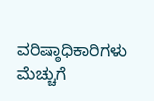ವರಿಷ್ಠಾಧಿಕಾರಿಗಳು ಮೆಚ್ಚುಗೆ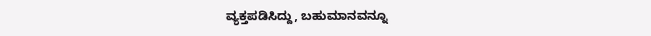ವ್ಯಕ್ತಪಡಿಸಿದ್ದು, ಬಹುಮಾನವನ್ನೂ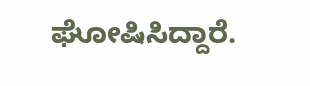ಘೋಷಿಸಿದ್ದಾರೆ.